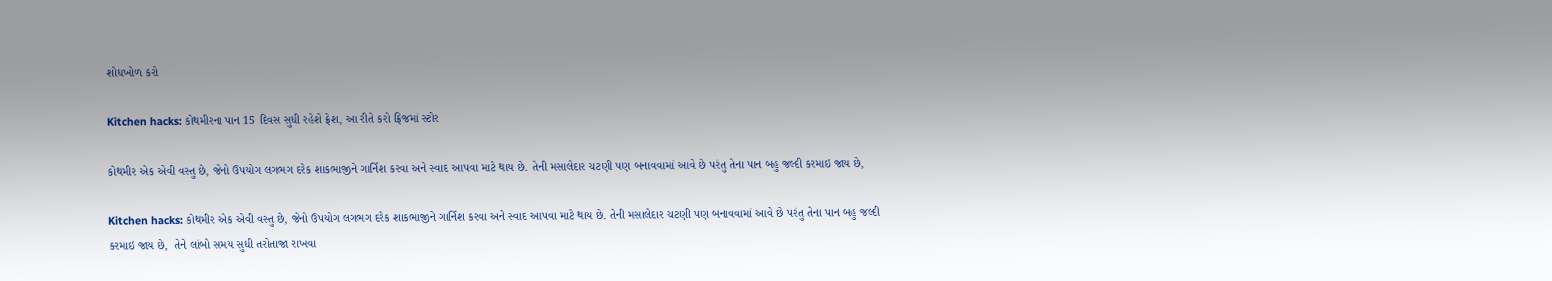શોધખોળ કરો

Kitchen hacks: કોથમીરના પાન 15 દિવસ સુધી રહેશે ફ્રેશ, આ રીતે કરો ફ્રિજમાં સ્ટોર

કોથમીર એક એવી વસ્તુ છે, જેનો ઉપયોગ લગભગ દરેક શાકભાજીને ગાર્નિશ કરવા અને સ્વાદ આપવા માટે થાય છે. તેની મસાલેદાર ચટણી પણ બનાવવામાં આવે છે પરંતુ તેના પાન બહુ જલ્દી કરમાઇ જાય છે,

Kitchen hacks: કોથમીર એક એવી વસ્તુ છે, જેનો ઉપયોગ લગભગ દરેક શાકભાજીને ગાર્નિશ કરવા અને સ્વાદ આપવા માટે થાય છે. તેની મસાલેદાર ચટણી પણ બનાવવામાં આવે છે પરંતુ તેના પાન બહુ જલ્દી કરમાઇ જાય છે,  તેને લાંબો સમય સુધી તરોતાજા રાખવા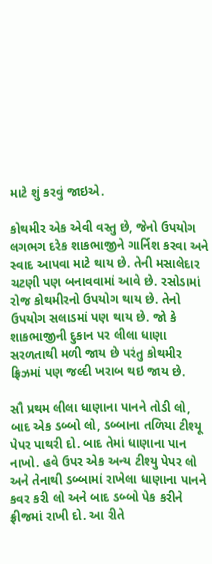માટે શું કરવું જાઇએ.

કોથમીર એક એવી વસ્તુ છે, જેનો ઉપયોગ લગભગ દરેક શાકભાજીને ગાર્નિશ કરવા અને સ્વાદ આપવા માટે થાય છે. તેની મસાલેદાર ચટણી પણ બનાવવામાં આવે છે. રસોડામાં રોજ કોથમીરનો ઉપયોગ થાય છે. તેનો ઉપયોગ સલાડમાં પણ થાય છે. જો કે શાકભાજીની દુકાન પર લીલા ધાણા સરળતાથી મળી જાય છે પરંતુ કોથમીર ફ્રિઝમાં પણ જલ્દી ખરાબ થઇ જાય છે.

સૌ પ્રથમ લીલા ધાણાના પાનને તોડી લો, બાદ એક ડબ્બો લો, ડબ્બાના તળિયા ટીશ્યૂ પેપર પાથરી દો. બાદ તેમાં ધાણાના પાન નાખો. હવે ઉપર એક અન્ય ટીશ્યુ પેપર લો અને તેનાથી ડબ્બામાં રાખેલા ધાણાના પાનને કવર કરી લો અને બાદ ડબ્બો પેક કરીને ફ્રીજમાં રાખી દો. આ રીતે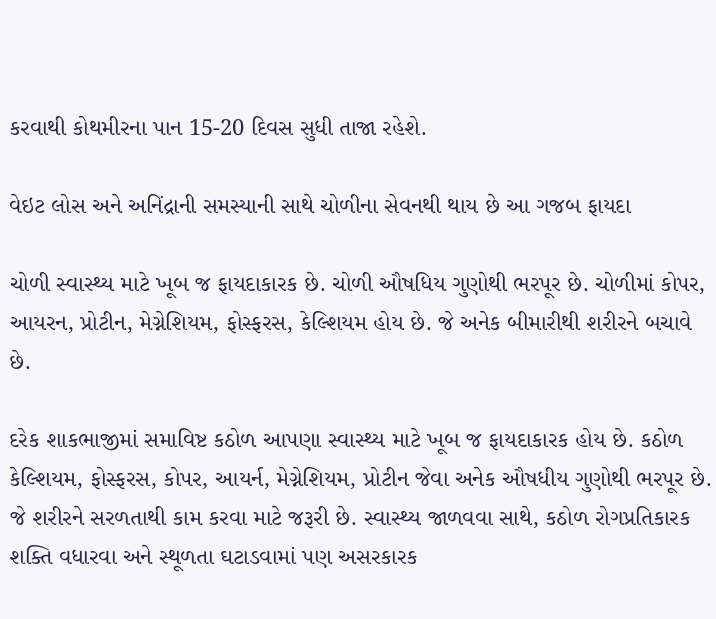કરવાથી કોથમીરના પાન 15-20 દિવસ સુધી તાજા રહેશે.

વેઇટ લોસ અને અનિંદ્રાની સમસ્યાની સાથે ચોળીના સેવનથી થાય છે આ ગજબ ફાયદા

ચોળી સ્વાસ્થ્ય માટે ખૂબ જ ફાયદાકારક છે. ચોળી ઔષધિય ગુણોથી ભરપૂર છે. ચોળીમાં કોપર, આયરન, પ્રોટીન, મેગ્નેશિયમ, ફોસ્ફરસ, કેલ્શિયમ હોય છે. જે અનેક બીમારીથી શરીરને બચાવે છે.

દરેક શાકભાજીમાં સમાવિષ્ટ કઠોળ આપણા સ્વાસ્થ્ય માટે ખૂબ જ ફાયદાકારક હોય છે. કઠોળ કેલ્શિયમ, ફોસ્ફરસ, કોપર, આયર્ન, મેગ્નેશિયમ, પ્રોટીન જેવા અનેક ઔષધીય ગુણોથી ભરપૂર છે. જે શરીરને સરળતાથી કામ કરવા માટે જરૂરી છે. સ્વાસ્થ્ય જાળવવા સાથે, કઠોળ રોગપ્રતિકારક શક્તિ વધારવા અને સ્થૂળતા ઘટાડવામાં પણ અસરકારક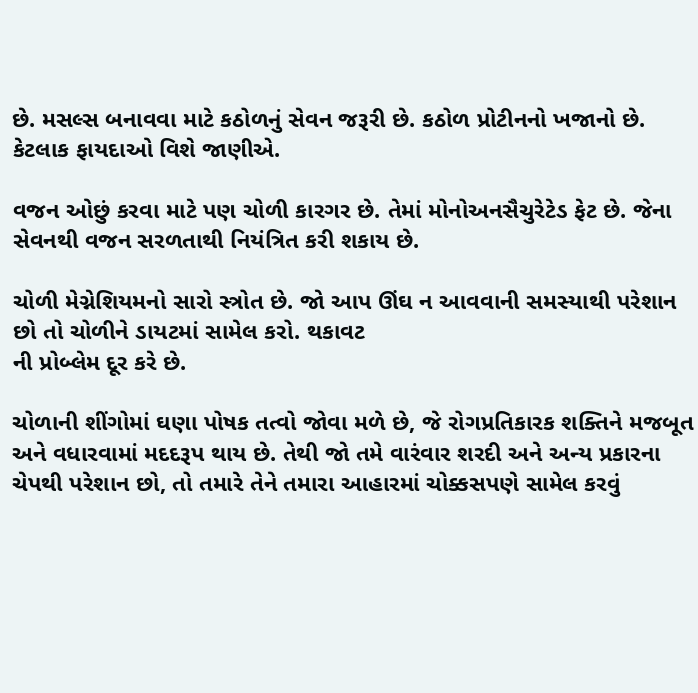છે. મસલ્સ બનાવવા માટે કઠોળનું સેવન જરૂરી છે. કઠોળ પ્રોટીનનો ખજાનો છે.  કેટલાક ફાયદાઓ વિશે જાણીએ.

વજન ઓછું કરવા માટે પણ ચોળી કારગર છે. તેમાં મોનોઅનસૈચુરેટેડ ફેટ છે. જેના સેવનથી વજન સરળતાથી નિયંત્રિત કરી શકાય છે.

ચોળી મેગ્નેશિયમનો સારો સ્ત્રોત છે. જો આપ ઊંઘ ન આવવાની સમસ્યાથી પરેશાન છો તો ચોળીને ડાયટમાં સામેલ કરો. થકાવટ
ની પ્રોબ્લેમ દૂર કરે છે.

ચોળાની શીંગોમાં ઘણા પોષક તત્વો જોવા મળે છે, જે રોગપ્રતિકારક શક્તિને મજબૂત અને વધારવામાં મદદરૂપ થાય છે. તેથી જો તમે વારંવાર શરદી અને અન્ય પ્રકારના ચેપથી પરેશાન છો, તો તમારે તેને તમારા આહારમાં ચોક્કસપણે સામેલ કરવું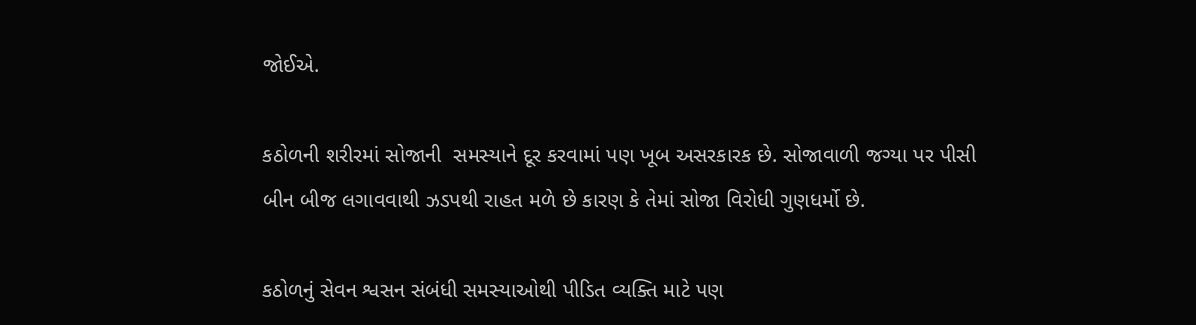જોઈએ.

કઠોળની શરીરમાં સોજાની  સમસ્યાને દૂર કરવામાં પણ ખૂબ અસરકારક છે. સોજાવાળી જગ્યા પર પીસી બીન બીજ લગાવવાથી ઝડપથી રાહત મળે છે કારણ કે તેમાં સોજા વિરોધી ગુણધર્મો છે.

કઠોળનું સેવન શ્વસન સંબંધી સમસ્યાઓથી પીડિત વ્યક્તિ માટે પણ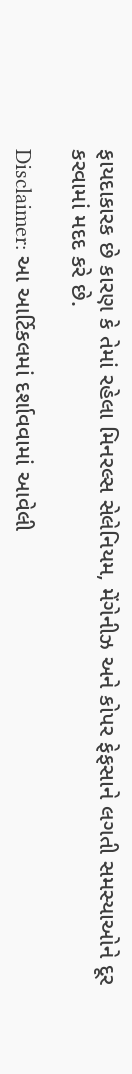ફાયદાકારક છે કારણ કે તેમાં રહેલા મિનરલ્સ સેલેનિયમ, મેંગેનીઝ અને કોપર ફેફસાને લગતી સમસ્યાઓને દૂર કરવામાં મદદ કરે છે.

Disclaimer: આ આર્ટિકલમાં દર્શાવવામાં આવેલી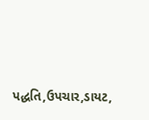પદ્ધતિ,ઉપચાર,ડાયટ,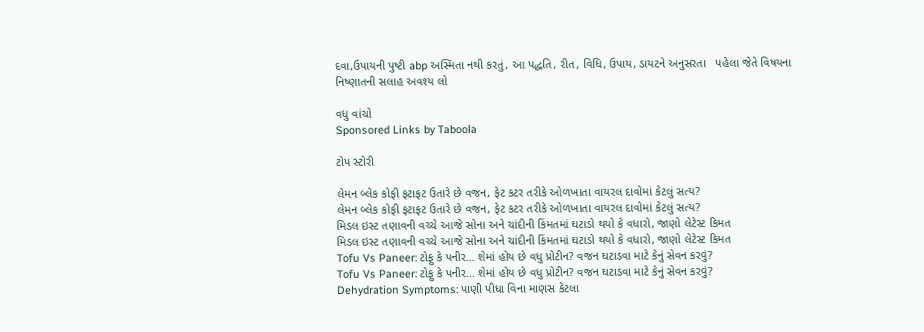દવા,ઉપાયની પુષ્ટી abp અસ્મિતા નથી કરતું, આ પદ્ધતિ, રીત, વિધિ, ઉપાય, ડાયટને અનુસરતા   પહેલા જેતે વિષયના નિષ્ણાતની સલાહ અવશ્ય લો

વધુ વાંચો
Sponsored Links by Taboola

ટોપ સ્ટોરી

લેમન બ્લેક કોફી ફટાફટ ઉતારે છે વજન, ફેટ કટર તરીકે ઓળખાતા વાયરલ દાવોમાં કેટલું સત્ય?
લેમન બ્લેક કોફી ફટાફટ ઉતારે છે વજન, ફેટ કટર તરીકે ઓળખાતા વાયરલ દાવોમાં કેટલું સત્ય?
મિડલ ઇસ્ટ તણાવની વચ્ચે આજે સોના અને ચાંદીની કિંમતમાં ઘટાડો થયો કે વધારો, જાણો લેટેસ્ટ કિમત
મિડલ ઇસ્ટ તણાવની વચ્ચે આજે સોના અને ચાંદીની કિંમતમાં ઘટાડો થયો કે વધારો, જાણો લેટેસ્ટ કિમત
Tofu Vs Paneer: ટોફુ કે પનીર... શેમાં હોય છે વધુ પ્રોટીન? વજન ઘટાડવા માટે કેનું સેવન કરવું?
Tofu Vs Paneer: ટોફુ કે પનીર... શેમાં હોય છે વધુ પ્રોટીન? વજન ઘટાડવા માટે કેનું સેવન કરવું?
Dehydration Symptoms: પાણી પીધા વિના માણસ કેટલા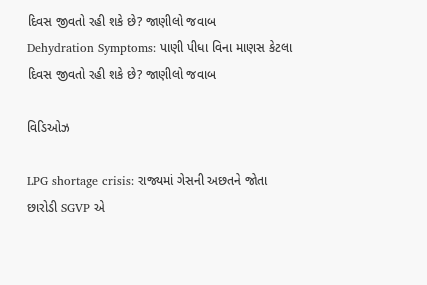દિવસ જીવતો રહી શકે છે? જાણીલો જવાબ
Dehydration Symptoms: પાણી પીધા વિના માણસ કેટલા દિવસ જીવતો રહી શકે છે? જાણીલો જવાબ

વિડિઓઝ

LPG shortage crisis: રાજ્યમાં ગેસની અછતને જોતા છારોડી SGVP એ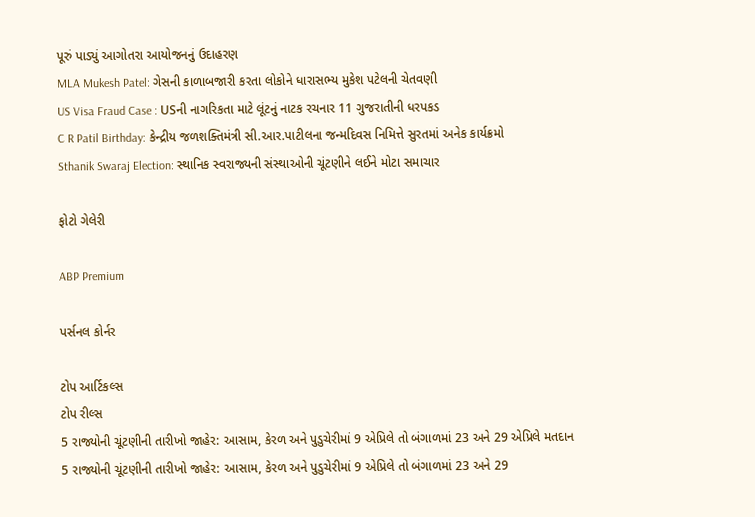પૂરું પાડ્યું આગોતરા આયોજનનું ઉદાહરણ
MLA Mukesh Patel: ગેસની કાળાબજારી કરતા લોકોને ધારાસભ્ય મુકેશ પટેલની ચેતવણી
US Visa Fraud Case : USની નાગરિકતા માટે લૂંટનું નાટક રચનાર 11 ગુજરાતીની ધરપકડ
C R Patil Birthday: કેન્દ્રીય જળશક્તિમંત્રી સી.આર.પાટીલના જન્મદિવસ નિમિત્તે સુરતમાં અનેક કાર્યક્રમો
Sthanik Swaraj Election: સ્થાનિક સ્વરાજ્યની સંસ્થાઓની ચૂંટણીને લઈને મોટા સમાચાર

ફોટો ગેલેરી

ABP Premium

પર્સનલ કોર્નર

ટોપ આર્ટિકલ્સ
ટોપ રીલ્સ
5 રાજ્યોની ચૂંટણીની તારીખો જાહેર: આસામ, કેરળ અને પુડુચેરીમાં 9 એપ્રિલે તો બંગાળમાં 23 અને 29 એપ્રિલે મતદાન
5 રાજ્યોની ચૂંટણીની તારીખો જાહેર: આસામ, કેરળ અને પુડુચેરીમાં 9 એપ્રિલે તો બંગાળમાં 23 અને 29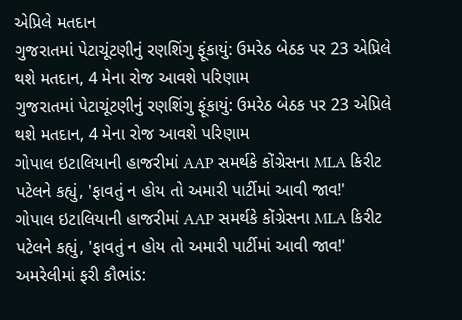એપ્રિલે મતદાન
ગુજરાતમાં પેટાચૂંટણીનું રણશિંગુ ફૂંકાયું: ઉમરેઠ બેઠક પર 23 એપ્રિલે થશે મતદાન, 4 મેના રોજ આવશે પરિણામ
ગુજરાતમાં પેટાચૂંટણીનું રણશિંગુ ફૂંકાયું: ઉમરેઠ બેઠક પર 23 એપ્રિલે થશે મતદાન, 4 મેના રોજ આવશે પરિણામ
ગોપાલ ઇટાલિયાની હાજરીમાં AAP સમર્થકે કોંગ્રેસના MLA કિરીટ પટેલને કહ્યું, 'ફાવતું ન હોય તો અમારી પાર્ટીમાં આવી જાવ!'
ગોપાલ ઇટાલિયાની હાજરીમાં AAP સમર્થકે કોંગ્રેસના MLA કિરીટ પટેલને કહ્યું, 'ફાવતું ન હોય તો અમારી પાર્ટીમાં આવી જાવ!'
અમરેલીમાં ફરી કૌભાંડ: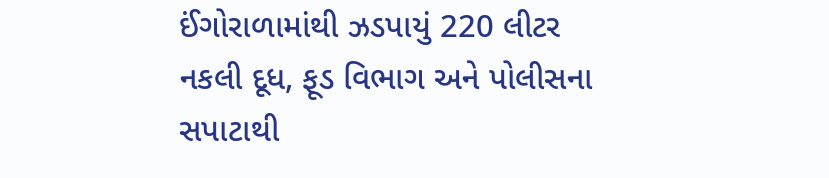ઈંગોરાળામાંથી ઝડપાયું 220 લીટર નકલી દૂધ, ફૂડ વિભાગ અને પોલીસના સપાટાથી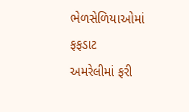ભેળસેળિયાઓમાં ફફડાટ
અમરેલીમાં ફરી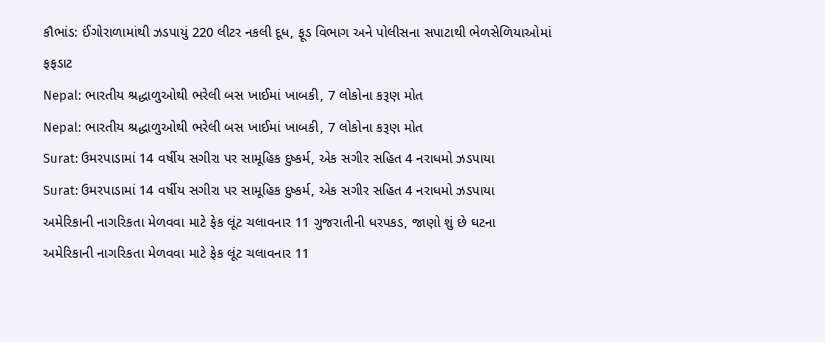કૌભાંડ: ઈંગોરાળામાંથી ઝડપાયું 220 લીટર નકલી દૂધ, ફૂડ વિભાગ અને પોલીસના સપાટાથી ભેળસેળિયાઓમાં ફફડાટ
Nepal: ભારતીય શ્રદ્ધાળુઓથી ભરેલી બસ ખાઈમાં ખાબકી, 7 લોકોના કરૂણ મોત
Nepal: ભારતીય શ્રદ્ધાળુઓથી ભરેલી બસ ખાઈમાં ખાબકી, 7 લોકોના કરૂણ મોત
Surat: ઉમરપાડામાં 14 વર્ષીય સગીરા પર સામૂહિક દુષ્કર્મ, એક સગીર સહિત 4 નરાધમો ઝડપાયા
Surat: ઉમરપાડામાં 14 વર્ષીય સગીરા પર સામૂહિક દુષ્કર્મ, એક સગીર સહિત 4 નરાધમો ઝડપાયા
અમેરિકાની નાગરિકતા મેળવવા માટે ફેક લૂંટ ચલાવનાર 11 ગુજરાતીની ધરપકડ, જાણો શું છે ઘટના
અમેરિકાની નાગરિકતા મેળવવા માટે ફેક લૂંટ ચલાવનાર 11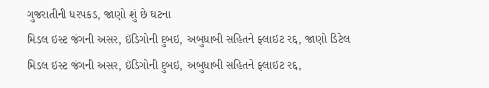ગુજરાતીની ધરપકડ, જાણો શું છે ઘટના
મિડલ ઇસ્ટ જંગની અસર, ઇંડિગોની દુબઇ, અબુધાબી સહિતને ફ્લાઇટ રદ્દ, જાણો ડિટેલ
મિડલ ઇસ્ટ જંગની અસર, ઇંડિગોની દુબઇ, અબુધાબી સહિતને ફ્લાઇટ રદ્દ,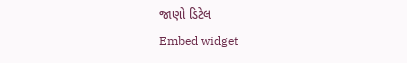જાણો ડિટેલ
Embed widget